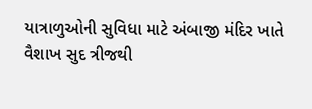યાત્રાળુઓની સુવિધા માટે અંબાજી મંદિર ખાતે વૈશાખ સુદ ત્રીજથી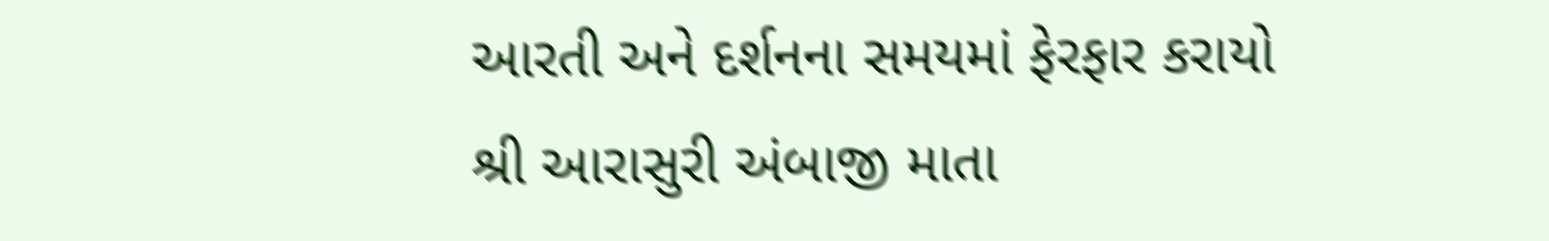આરતી અને દર્શનના સમયમાં ફેરફાર કરાયો
શ્રી આરાસુરી અંબાજી માતા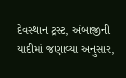દેવસ્થાન ટ્રસ્ટ, અંબાજીની યાદીમાં જણાવ્યા અનુસાર,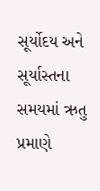સૂર્યોદય અને સૂર્યાસ્તના સમયમાં ઋતુ પ્રમાણે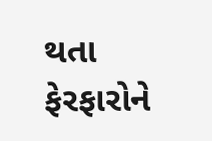થતા ફેરફારોને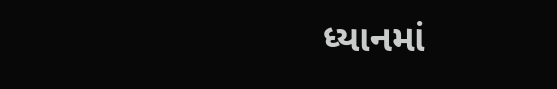ધ્યાનમાં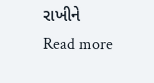રાખીને
Read more